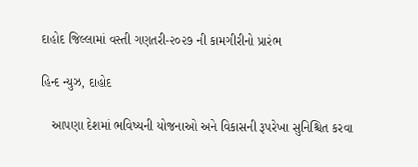દાહોદ જિલ્લામાં વસ્તી ગણતરી-૨૦૨૭ ની કામગીરીનો પ્રારંભ

હિન્દ ન્યુઝ, દાહોદ

   આપણા દેશમાં ભવિષ્યની યોજનાઓ અને વિકાસની રૂપરેખા સુનિશ્ચિત કરવા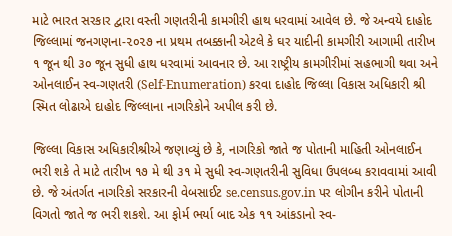માટે ભારત સરકાર દ્વારા વસ્તી ગણતરીની કામગીરી હાથ ધરવામાં આવેલ છે. જે અન્વયે દાહોદ જિલ્લામાં જનગણના-૨૦૨૭ ના પ્રથમ તબક્કાની એટલે કે ઘર યાદીની કામગીરી આગામી તારીખ ૧ જૂન થી ૩૦ જૂન સુધી હાથ ધરવામાં આવનાર છે. આ રાષ્ટ્રીય કામગીરીમાં સહભાગી થવા અને ઓનલાઈન સ્વ-ગણતરી (Self-Enumeration) કરવા દાહોદ જિલ્લા વિકાસ અધિકારી શ્રી સ્મિત લોઢાએ દાહોદ જિલ્લાના નાગરિકોને અપીલ કરી છે.

જિલ્લા વિકાસ અધિકારીશ્રીએ જણાવ્યું છે કે, નાગરિકો જાતે જ પોતાની માહિતી ઓનલાઈન ભરી શકે તે માટે તારીખ ૧૭ મે થી ૩૧ મે સુધી સ્વ-ગણતરીની સુવિધા ઉપલબ્ધ કરાવવામાં આવી છે. જે અંતર્ગત નાગરિકો સરકારની વેબસાઈટ se.census.gov.in પર લોગીન કરીને પોતાની વિગતો જાતે જ ભરી શકશે. આ ફોર્મ ભર્યા બાદ એક ૧૧ આંકડાનો સ્વ-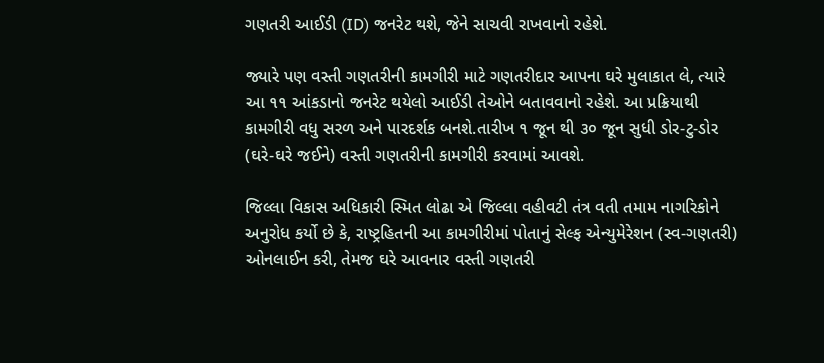ગણતરી આઈડી (ID) જનરેટ થશે, જેને સાચવી રાખવાનો રહેશે.

જ્યારે પણ વસ્તી ગણતરીની કામગીરી માટે ગણતરીદાર આપના ઘરે મુલાકાત લે, ત્યારે આ ૧૧ આંકડાનો જનરેટ થયેલો આઈડી તેઓને બતાવવાનો રહેશે. આ પ્રક્રિયાથી કામગીરી વધુ સરળ અને પારદર્શક બનશે.તારીખ ૧ જૂન થી ૩૦ જૂન સુધી ડોર-ટુ-ડોર (ઘરે-ઘરે જઈને) વસ્તી ગણતરીની કામગીરી કરવામાં આવશે.

જિલ્લા વિકાસ અધિકારી સ્મિત લોઢા એ જિલ્લા વહીવટી તંત્ર વતી તમામ નાગરિકોને અનુરોધ કર્યો છે કે, રાષ્ટ્રહિતની આ કામગીરીમાં પોતાનું સેલ્ફ એન્યુમેરેશન (સ્વ-ગણતરી) ઓનલાઈન કરી, તેમજ ઘરે આવનાર વસ્તી ગણતરી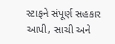સ્ટાફને સંપૂર્ણ સહકાર આપી, સાચી અને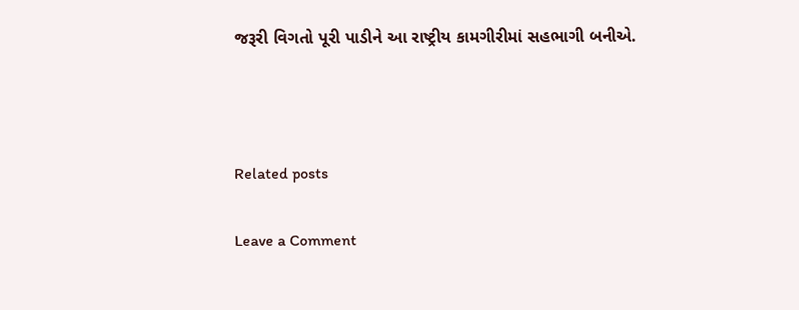જરૂરી વિગતો પૂરી પાડીને આ રાષ્ટ્રીય કામગીરીમાં સહભાગી બનીએ.



Related posts

Leave a Comment